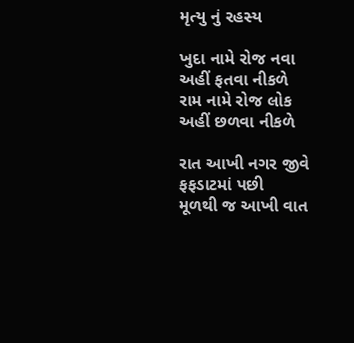મૃત્યુ નું રહસ્ય

ખુદા નામે રોજ નવા અહીં ફતવા નીકળે
રામ નામે રોજ લોક અહીં છળવા નીકળે

રાત આખી નગર જીવે ફફડાટમાં પછી
મૂળથી જ આખી વાત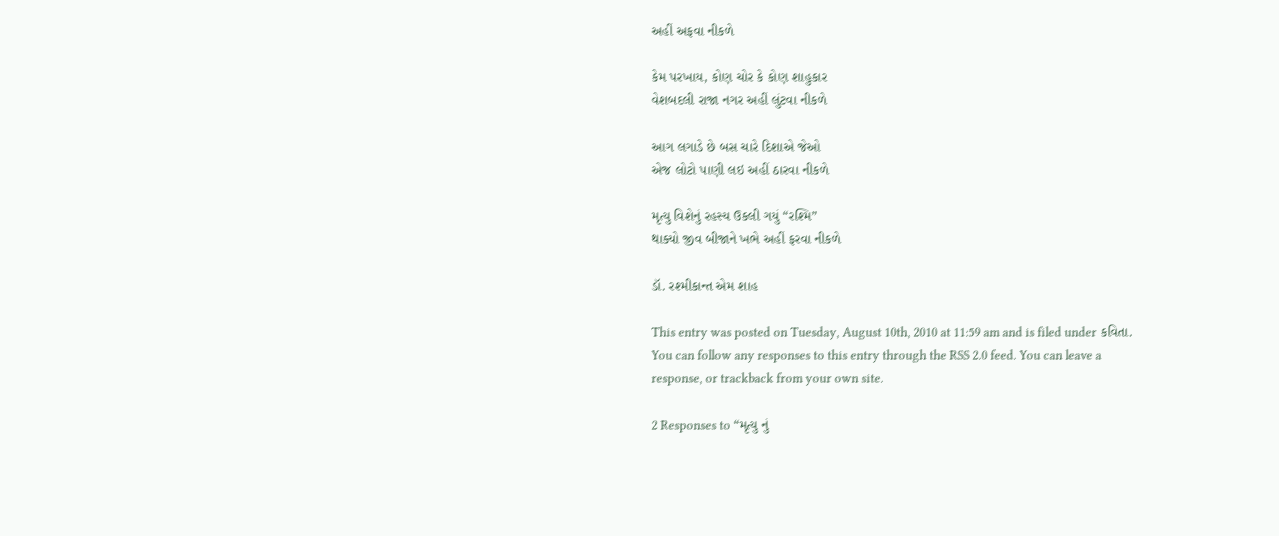અહીં અફવા નીકળે

કેમ પરખાય, કોણ ચોર કે કોણ શાહુકાર
વેશબદલી રાજા નગર અહીં લુંટવા નીકળે

આગ લગાડે છે બસ ચારે દિશાએ જેઓ
એજ લોટો પાણી લઇ અહીં ઠારવા નીકળે

મૃત્યુ વિશેનું રહસ્ય ઉકલી ગયું “રશ્મિ”
થાક્યો જીવ બીજાને ખભે અહીં ફરવા નીકળે

ડૉ. રશ્મીકાન્ત એમ શાહ

This entry was posted on Tuesday, August 10th, 2010 at 11:59 am and is filed under કવિતા. You can follow any responses to this entry through the RSS 2.0 feed. You can leave a response, or trackback from your own site.

2 Responses to “મૃત્યુ નું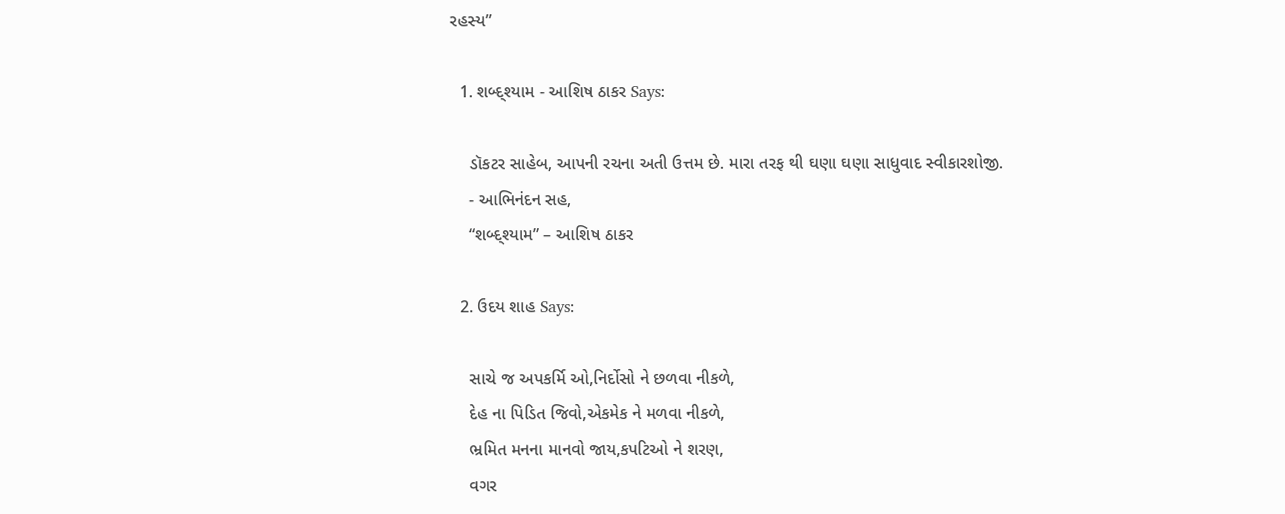રહસ્ય”

  1. શબ્દ્શ્યામ - આશિષ ઠાકર Says:

    ડૉકટર સાહેબ, આપની રચના અતી ઉત્તમ છે. મારા તરફ થી ઘણા ઘણા સાધુવાદ સ્વીકારશોજી.
    - આભિનંદન સહ,
    “શબ્દ્શ્યામ” – આશિષ ઠાકર

  2. ઉદય શાહ Says:

    સાચે જ અપકર્મિ ઓ,નિર્દોસો ને છળવા નીકળે,
    દેહ ના પિડિત જિવો,એકમેક ને મળવા નીકળે,
    ભ્રમિત મનના માનવો જાય,કપટિઓ ને શરણ,
    વગર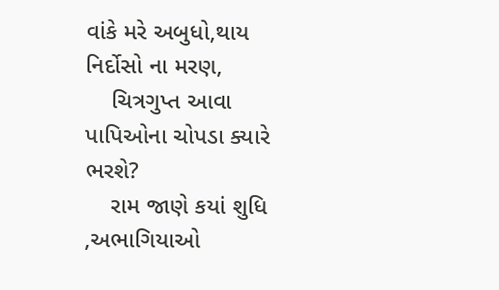વાંકે મરે અબુધો,થાય નિર્દોસો ના મરણ,
    ચિત્રગુપ્ત આવા પાપિઓના ચોપડા ક્યારે ભરશે?
    રામ જાણે કયાં શુધિ ,અભાગિયાઓ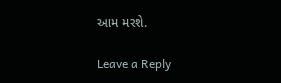આમ મરશે.

Leave a Reply